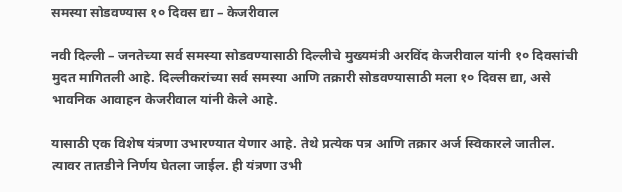समस्या सोडवण्यास १० दिवस द्या – केजरीवाल

नवी दिल्ली – जनतेच्या सर्व समस्या सोडवण्यासाठी दिल्लीचे मुख्यमंत्री अरविंद केजरीवाल यांनी १० दिवसांची मुदत मागितली आहे. दिल्लीकरांच्या सर्व समस्या आणि तक्रारी सोडवण्यासाठी मला १० दिवस द्या, असे भावनिक आवाहन केजरीवाल यांनी केले आहे.

यासाठी एक विशेष यंत्रणा उभारण्यात येणार आहे. तेथे प्रत्येक पत्र आणि तक्रार अर्ज स्विकारले जातील. त्यावर तातडीने निर्णय घेतला जाईल. ही यंत्रणा उभी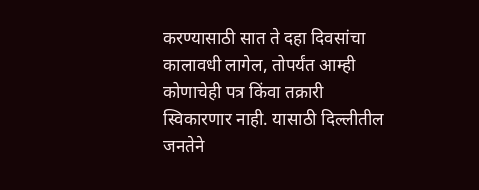करण्यासाठी सात ते दहा दिवसांचा कालावधी लागेल, तोपर्यंत आम्ही कोणाचेही पत्र किंवा तक्रारी स्विकारणार नाही. यासाठी दिल्लीतील जनतेने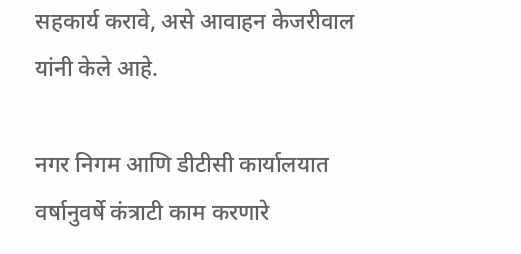सहकार्य करावे, असे आवाहन केजरीवाल यांनी केले आहे.

नगर निगम आणि डीटीसी कार्यालयात वर्षानुवर्षे कंत्राटी काम करणारे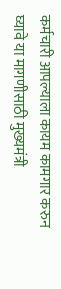कर्मचारी आपल्याला कायम कामगार करुन घ्यावे या मागणीसाठी मुख्यमंत्री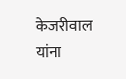केजरीवाल यांना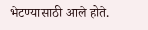भेटण्यासाठी आले होते.